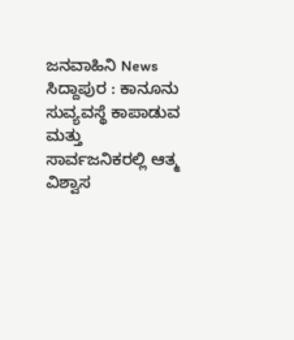ಜನವಾಹಿನಿ News ಸಿದ್ದಾಪುರ : ಕಾನೂನು ಸುವ್ಯವಸ್ಥೆ ಕಾಪಾಡುವ ಮತ್ತು ಸಾರ್ವಜನಿಕರಲ್ಲಿ ಆತ್ಮ ವಿಶ್ವಾಸ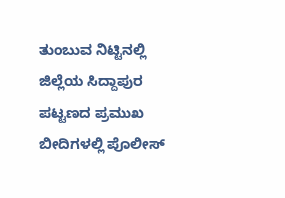ತುಂಬುವ ನಿಟ್ಟಿನಲ್ಲಿ ಜಿಲ್ಲೆಯ ಸಿದ್ದಾಪುರ ಪಟ್ಟಣದ ಪ್ರಮುಖ ಬೀದಿಗಳಲ್ಲಿ ಪೊಲೀಸ್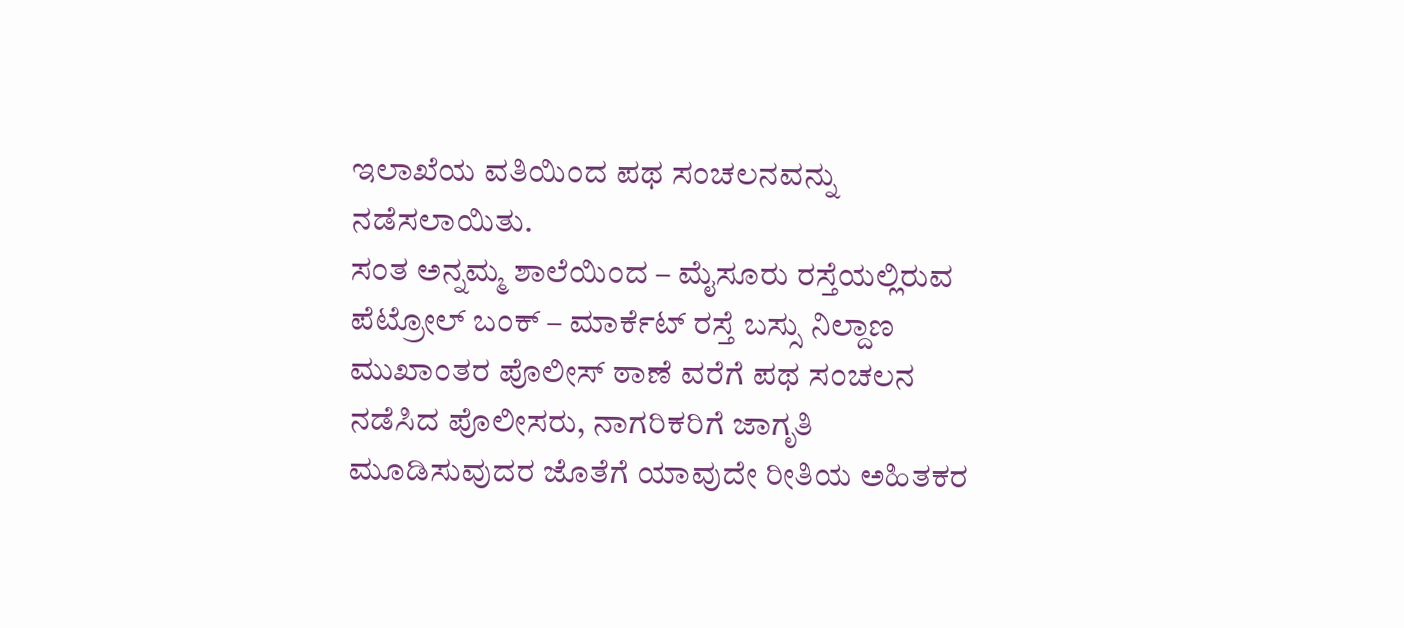ಇಲಾಖೆಯ ವತಿಯಿಂದ ಪಥ ಸಂಚಲನವನ್ನು ನಡೆಸಲಾಯಿತು.
ಸಂತ ಅನ್ನಮ್ಮ ಶಾಲೆಯಿಂದ – ಮೈಸೂರು ರಸ್ತೆಯಲ್ಲಿರುವ ಪೆಟ್ರೋಲ್ ಬಂಕ್ – ಮಾರ್ಕೆಟ್ ರಸ್ತೆ ಬಸ್ಸು ನಿಲ್ದಾಣ ಮುಖಾಂತರ ಪೊಲೀಸ್ ಠಾಣೆ ವರೆಗೆ ಪಥ ಸಂಚಲನ ನಡೆಸಿದ ಪೊಲೀಸರು, ನಾಗರಿಕರಿಗೆ ಜಾಗೃತಿ ಮೂಡಿಸುವುದರ ಜೊತೆಗೆ ಯಾವುದೇ ರೀತಿಯ ಅಹಿತಕರ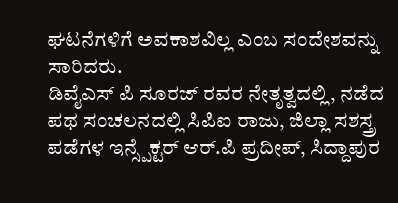ಘಟನೆಗಳಿಗೆ ಅವಕಾಶವಿಲ್ಲ ಎಂಬ ಸಂದೇಶವನ್ನು ಸಾರಿದರು.
ಡಿವೈಎಸ್ ಪಿ ಸೂರಜ್ ರವರ ನೇತೃತ್ವದಲ್ಲಿ, ನಡೆದ ಪಥ ಸಂಚಲನದಲ್ಲಿ ಸಿಪಿಐ ರಾಜು, ಜಿಲ್ಲಾ ಸಶಸ್ತ್ರ ಪಡೆಗಳ ಇನ್ಸ್ಪೆಕ್ಟರ್ ಆರ್.ಪಿ ಪ್ರದೀಪ್, ಸಿದ್ದಾಪುರ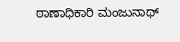ಠಾಣಾಧಿಕಾರಿ ಮಂಜುನಾಥ್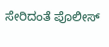ಸೇರಿದಂತೆ ಪೊಲೀಸ್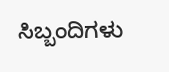ಸಿಬ್ಬಂದಿಗಳು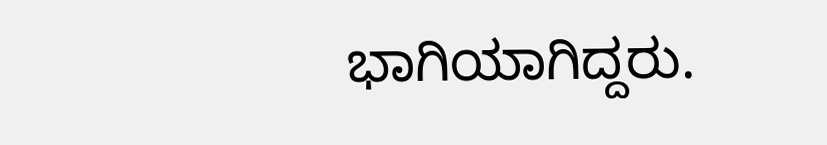ಭಾಗಿಯಾಗಿದ್ದರು.